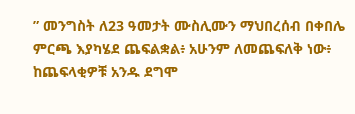” መንግስት ለ23 ዓመታት ሙስሊሙን ማህበረሰብ በቀበሌ ምርጫ እያካሄደ ጨፍልቋል፥ አሁንም ለመጨፍለቅ ነው፥ ከጨፍላቂዎቹ አንዱ ደግሞ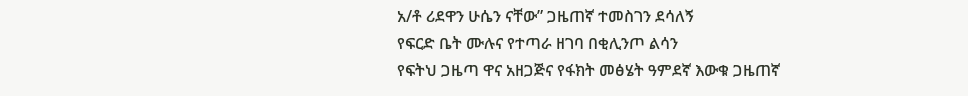አ/ቶ ሪደዋን ሁሴን ናቸው” ጋዜጠኛ ተመስገን ደሳለኝ
የፍርድ ቤት ሙሉና የተጣራ ዘገባ በቂሊንጦ ልሳን
የፍትህ ጋዜጣ ዋና አዘጋጅና የፋክት መፅሄት ዓምደኛ እውቁ ጋዜጠኛ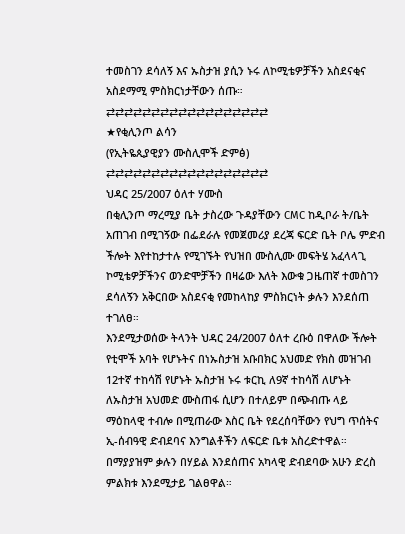ተመስገን ደሳለኝ እና ኡስታዝ ያሲን ኑሩ ለኮሚቴዎቻችን አስደናቂና አስደማሚ ምስክርነታቸውን ሰጡ።
⇄⇄⇄⇄⇄⇄⇄⇄⇄⇄⇄⇄⇄⇄⇄⇄⇄⇄
★የቂሊንጦ ልሳን
(የኢትዬጲያዊያን ሙስሊሞች ድምፅ)
⇄⇄⇄⇄⇄⇄⇄⇄⇄⇄⇄⇄⇄⇄⇄⇄⇄⇄
ህዳር 25/2007 ዕለተ ሃሙስ
በቂሊንጦ ማረሚያ ቤት ታስረው ጉዳያቸውን CMC ከዲቦራ ት/ቤት አጠገብ በሚገኝው በፌደራሉ የመጀመሪያ ደረጃ ፍርድ ቤት ቦሌ ምድብ ችሎት እየተከታተሉ የሚገኙት የህዝበ ሙስሊሙ መፍትሄ አፈላላጊ ኮሚቴዎቻችንና ወንድሞቻችን በዛሬው እለት እውቁ ጋዜጠኛ ተመስገን ደሳለኝን አቅርበው አስደናቂ የመከላከያ ምስክርነት ቃሉን እንደሰጠ ተገለፀ።
እንደሚታወሰው ትላንት ህዳር 24/2007 ዕለተ ረቡዕ በዋለው ችሎት የቲሞች አባት የሆኑትና በነኡስታዝ አቡበክር አህመድ የክስ መዝገብ 12ተኛ ተከሳሽ የሆኑት ኡስታዝ ኑሩ ቱርኪ ለ9ኛ ተከሳሽ ለሆኑት ለኡስታዝ አህመድ ሙስጠፋ ሲሆን በተለይም በጭብጡ ላይ ማዕከላዊ ተብሎ በሚጠራው እስር ቤት የደረሰባቸውን የህግ ጥሰትና ኢ-ሰብዓዊ ድብደባና እንግልቶችን ለፍርድ ቤቱ አስረድተዋል። በማያያዝም ቃሉን በሃይል እንደሰጠና አካላዊ ድብደባው አሁን ድረስ ምልክቱ እንደሚታይ ገልፀዋል።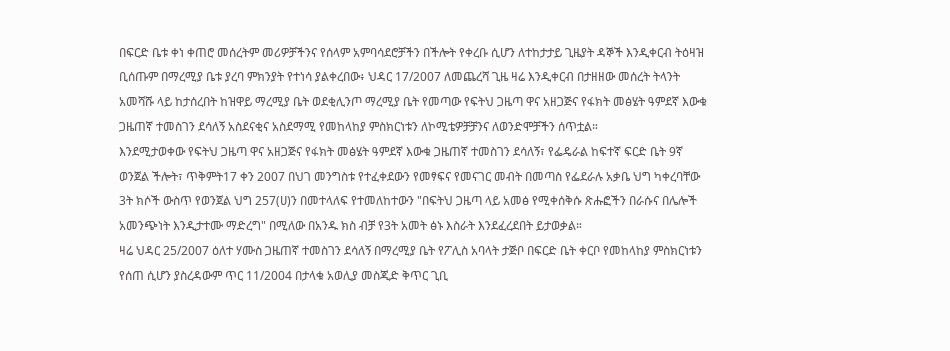በፍርድ ቤቱ ቀነ ቀጠሮ መሰረትም መሪዎቻችንና የሰላም አምባሳደሮቻችን በችሎት የቀረቡ ሲሆን ለተከታታይ ጊዜያት ዳኞች እንዲቀርብ ትዕዛዝ ቢሰጡም በማረሚያ ቤቱ ያረባ ምክንያት የተነሳ ያልቀረበው፥ ህዳር 17/2007 ለመጨረሻ ጊዜ ዛሬ እንዲቀርብ በታዘዘው መሰረት ትላንት አመሻሹ ላይ ከታሰረበት ከዝዋይ ማረሚያ ቤት ወደቂሊንጦ ማረሚያ ቤት የመጣው የፍትህ ጋዜጣ ዋና አዘጋጅና የፋክት መፅሄት ዓምደኛ እውቁ ጋዜጠኛ ተመስገን ደሳለኝ አስደናቂና አስደማሚ የመከላከያ ምስክርነቱን ለኮሚቴዎቻቻንና ለወንድሞቻችን ሰጥቷል።
እንደሚታወቀው የፍትህ ጋዜጣ ዋና አዘጋጅና የፋክት መፅሄት ዓምደኛ እውቁ ጋዜጠኛ ተመስገን ደሳለኝ፣ የፌዴራል ከፍተኛ ፍርድ ቤት 9ኛ ወንጀል ችሎት፣ ጥቅምት17 ቀን 2007 በህገ መንግስቱ የተፈቀደውን የመፃፍና የመናገር መብት በመጣስ የፌደራሉ አቃቤ ህግ ካቀረባቸው 3ት ክሶች ውስጥ የወንጀል ህግ 257(ሀ)ን በመተላለፍ የተመለከተውን "በፍትህ ጋዜጣ ላይ አመፅ የሚቀሰቅሱ ጽሑፎችን በራሱና በሌሎች አመንጭነት እንዲታተሙ ማድረግ" በሚለው በአንዱ ክስ ብቻ የ3ት አመት ፅኑ እስራት እንደፈረደበት ይታወቃል።
ዛሬ ህዳር 25/2007 ዕለተ ሃሙስ ጋዜጠኛ ተመስገን ደሳለኝ በማረሚያ ቤት የፖሊስ አባላት ታጅቦ በፍርድ ቤት ቀርቦ የመከላከያ ምስክርነቱን የሰጠ ሲሆን ያስረዳውም ጥር 11/2004 በታላቁ አወሊያ መስጂድ ቅጥር ጊቢ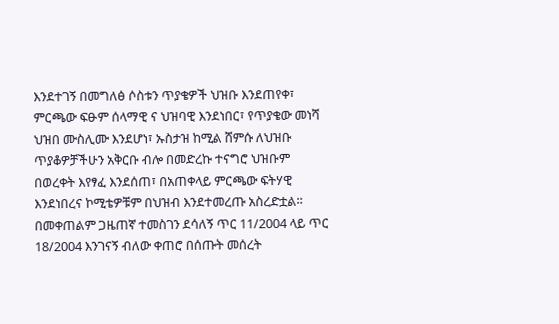እንደተገኝ በመግለፅ ሶስቱን ጥያቄዎች ህዝቡ እንደጠየቀ፣ ምርጫው ፍፁም ሰላማዊ ና ህዝባዊ እንደነበር፣ የጥያቄው መነሻ ህዝበ ሙስሊሙ እንደሆነ፣ ኡስታዝ ከሚል ሸምሱ ለህዝቡ ጥያቆዎቻችሁን አቅርቡ ብሎ በመድረኩ ተናግሮ ህዝቡም በወረቀት እየፃፈ እንደሰጠ፣ በአጠቀላይ ምርጫው ፍትሃዊ እንደነበረና ኮሚቴዎቹም በህዝብ እንደተመረጡ አስረድቷል።
በመቀጠልም ጋዜጠኛ ተመስገን ደሳለኝ ጥር 11/2004 ላይ ጥር 18/2004 እንገናኝ ብለው ቀጠሮ በሰጡት መሰረት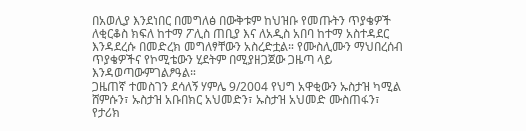በአወሊያ እንደነበር በመግለፅ በውቅቱም ከህዝቡ የመጡትን ጥያቄዎች ለቂርቆስ ክፍለ ከተማ ፖሊስ ጠቢያ እና ለአዲስ አበባ ከተማ አስተዳደር እንዳደረሱ በመድረክ መግለፃቸውን አስረድቷል። የሙስሊሙን ማህበረሰብ ጥያቄዎችና የኮሚቴውን ሂደትም በሚያዘጋጀው ጋዜጣ ላይ እንዳወጣውምገልፆዓል።
ጋዜጠኛ ተመስገን ደሳለኝ ሃምሌ 9/2004 የህግ አዋቂውን ኡስታዝ ካሚል ሸምሱን፣ ኡስታዝ አቡበክር አህመድን፣ ኡስታዝ አህመድ ሙስጠፋን፣ የታሪክ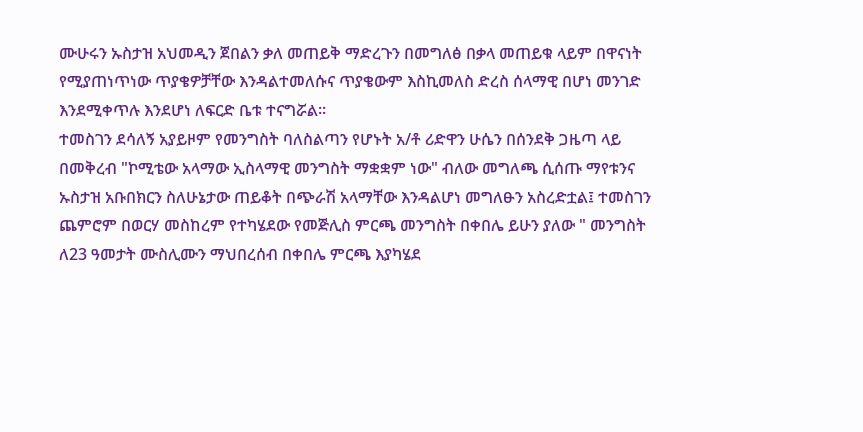ሙሁሩን ኡስታዝ አህመዲን ጀበልን ቃለ መጠይቅ ማድረጉን በመግለፅ በቃላ መጠይቁ ላይም በዋናነት የሚያጠነጥነው ጥያቄዎቻቸው እንዳልተመለሱና ጥያቄውም እስኪመለስ ድረስ ሰላማዊ በሆነ መንገድ እንደሚቀጥሉ እንደሆነ ለፍርድ ቤቱ ተናግሯል።
ተመስገን ደሳለኝ አያይዞም የመንግስት ባለስልጣን የሆኑት አ/ቶ ሪድዋን ሁሴን በሰንደቅ ጋዜጣ ላይ በመቅረብ "ኮሚቴው አላማው ኢስላማዊ መንግስት ማቋቋም ነው" ብለው መግለጫ ሲሰጡ ማየቱንና ኡስታዝ አቡበክርን ስለሁኔታው ጠይቆት በጭራሽ አላማቸው እንዳልሆነ መግለፁን አስረድቷል፤ ተመስገን ጨምሮም በወርሃ መስከረም የተካሄደው የመጅሊስ ምርጫ መንግስት በቀበሌ ይሁን ያለው " መንግስት ለ23 ዓመታት ሙስሊሙን ማህበረሰብ በቀበሌ ምርጫ እያካሄደ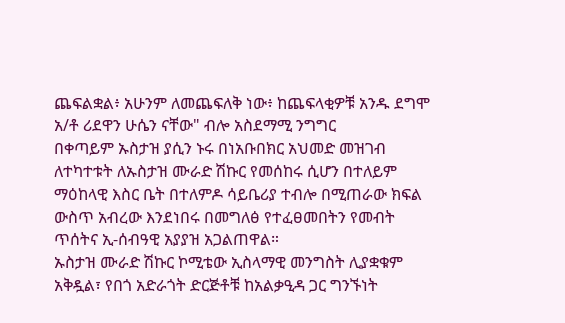ጨፍልቋል፥ አሁንም ለመጨፍለቅ ነው፥ ከጨፍላቂዎቹ አንዱ ደግሞ አ/ቶ ሪደዋን ሁሴን ናቸው" ብሎ አስደማሚ ንግግር
በቀጣይም ኡስታዝ ያሲን ኑሩ በነአቡበክር አህመድ መዝገብ ለተካተቱት ለኡስታዝ ሙራድ ሽኩር የመሰከሩ ሲሆን በተለይም ማዕከላዊ እስር ቤት በተለምዶ ሳይቤሪያ ተብሎ በሚጠራው ክፍል ውስጥ አብረው እንደነበሩ በመግለፅ የተፈፀመበትን የመብት ጥሰትና ኢ-ሰብዓዊ አያያዝ አጋልጠዋል።
ኡስታዝ ሙራድ ሽኩር ኮሚቴው ኢስላማዊ መንግስት ሊያቋቁም አቅዷል፣ የበጎ አድራጎት ድርጅቶቹ ከአልቃዒዳ ጋር ግንኙነት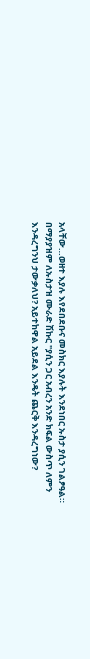አላቸው…ወዘተ እያሉ እየደበደቡና መስክር እያሉት እንደነበር ኡስታ ያሲን ገልፆዓል።
በማያያዝም ለኡስታዝ ሙራድ ሽኩር "ያሲን ጋር አብረን አንድ ክፍል ውስጥ ለምን እንዳረግንህ ታውቃለህ? አይተከዋል አይደል እንዴት ጨርቅ እንዳረግነው?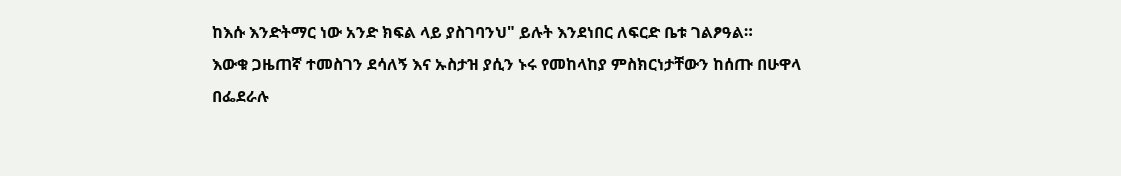ከእሱ እንድትማር ነው አንድ ክፍል ላይ ያስገባንህ" ይሉት እንደነበር ለፍርድ ቤቱ ገልፆዓል።
እውቁ ጋዜጠኛ ተመስገን ደሳለኝ እና ኡስታዝ ያሲን ኑሩ የመከላከያ ምስክርነታቸውን ከሰጡ በሁዋላ በፌደራሉ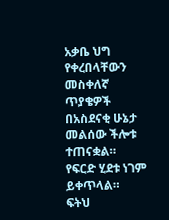አቃቤ ህግ የቀረበላቸውን መስቀለኛ ጥያቄዎች በአስደናቂ ሁኔታ መልሰው ችሎቱ ተጠናቋል።
የፍርድ ሂደቱ ነገም ይቀጥላል።
ፍትህ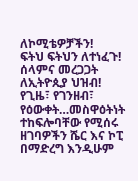ለኮሚቴዎቻችን!
ፍትህ ፍትህን ለተነፈጉ!
ሰላምና መረጋጋት ለኢትዮጲያ ህዝብ!
የጊዜ፣ የገንዘብ፣ የዕውቀት…መስዋዕትነት ተከፍሎባቸው የሚሰሩ ዘገባዎችን ሼር እና ኮፒ በማድረግ እንዲሁም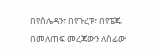በየሰሌዳን፣ በየጉረፑ፣ በየፔጁ በመለጠፍ መረጃውን ለሰፊው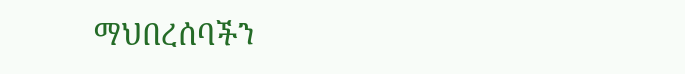ማህበረሰባችን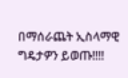በማሰራጨት ኢስላማዊ ግዴታዎን ይወጡ!!!!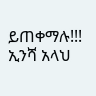ይጠቀማሉ!!! ኢንሻ አላህ